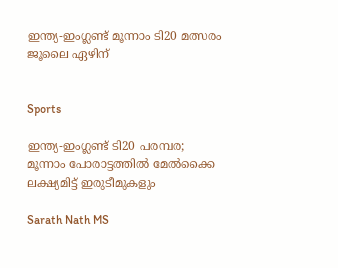ഇന്ത്യ-ഇംഗ്ലണ്ട് മൂന്നാം ടി20 മത്സരം ജൂലൈ ഏഴിന്


Sports

ഇന്ത്യ-ഇംഗ്ലണ്ട് ടി20 പരമ്പര; മൂന്നാം പോരാട്ടത്തിൽ മേല്‍ക്കൈ ലക്ഷ്യമിട്ട് ഇരുടീമുകളും

Sarath Nath MS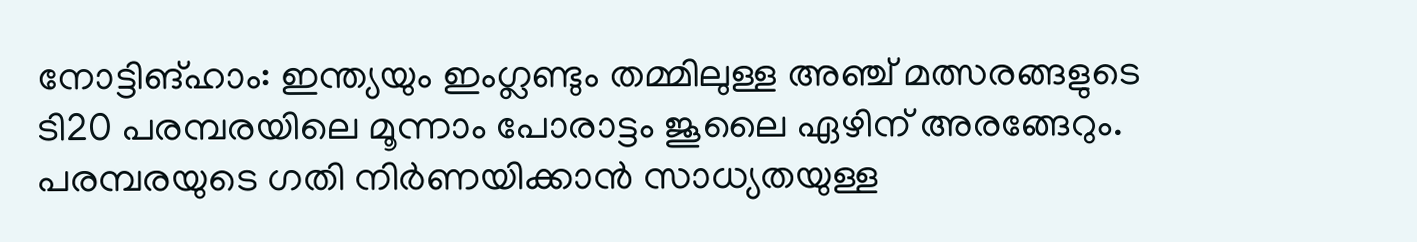നോട്ടിങ്ഹാം: ഇന്ത്യയും ഇംഗ്ലണ്ടും തമ്മിലുള്ള അഞ്ച് മത്സരങ്ങളുടെ ടി20 പരമ്പരയിലെ മൂന്നാം പോരാട്ടം ജൂലൈ ഏഴിന് അരങ്ങേറും. പരമ്പരയുടെ ഗതി നിര്‍ണയിക്കാന്‍ സാധ്യതയുള്ള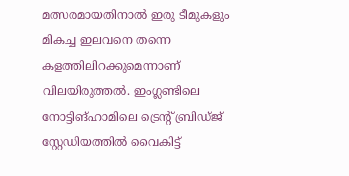മത്സരമായതിനാല്‍ ഇരു ടീമുകളും മികച്ച ഇലവനെ തന്നെ കളത്തിലിറക്കുമെന്നാണ് വിലയിരുത്തല്‍. ഇംഗ്ലണ്ടിലെ നോട്ടിങ്ഹാമിലെ ട്രെന്‍റ് ബ്രിഡ്ജ് സ്റ്റേഡിയത്തില്‍ വൈകിട്ട്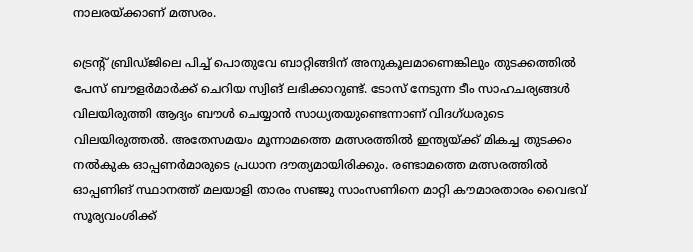നാലരയ്ക്കാണ് മത്സരം.

ട്രെന്‍റ് ബ്രിഡ്ജിലെ പിച്ച് പൊതുവേ ബാറ്റിങ്ങിന് അനുകൂലമാണെങ്കിലും തുടക്കത്തില്‍ പേസ് ബൗളര്‍മാര്‍ക്ക് ചെറിയ സ്വിങ് ലഭിക്കാറുണ്ട്. ടോസ് നേടുന്ന ടീം സാഹചര്യങ്ങള്‍ വിലയിരുത്തി ആദ്യം ബൗള്‍ ചെയ്യാന്‍ സാധ്യതയുണ്ടെന്നാണ് വിദഗ്ധരുടെ വിലയിരുത്തല്‍. അതേസമയം മൂന്നാമത്തെ മത്സരത്തില്‍ ഇന്ത്യയ്ക്ക് മികച്ച തുടക്കം നല്‍കുക ഓപ്പണര്‍മാരുടെ പ്രധാന ദൗത്യമായിരിക്കും. രണ്ടാമത്തെ മത്സരത്തില്‍ ഓപ്പണിങ് സ്ഥാനത്ത് മലയാളി താരം സഞ്ജു സാംസണിനെ മാറ്റി കൗമാരതാരം വൈഭവ് സൂര്യവംശിക്ക്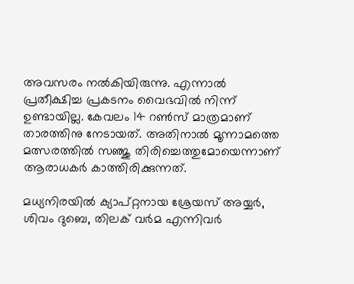അവസരം നല്‍കിയിരുന്നു. എന്നാല്‍ പ്രതീക്ഷിച്ച പ്രകടനം വൈഭവില്‍ നിന്ന് ഉണ്ടായില്ല. കേവലം 14 റണ്‍സ് മാത്രമാണ് താരത്തിനു നേടായത്. അതിനാല്‍ മൂന്നാമത്തെ മത്സരത്തില്‍ സഞ്ജു തിരിച്ചെത്തുമോയെന്നാണ് ആരാധകര്‍ കാത്തിരിക്കുന്നത്.

മധ്യനിരയില്‍ ക്യാപ്റ്റനായ ശ്രേയസ് അയ്യര്‍, ശിവം ദുബെ, തിലക് വര്‍മ എന്നിവര്‍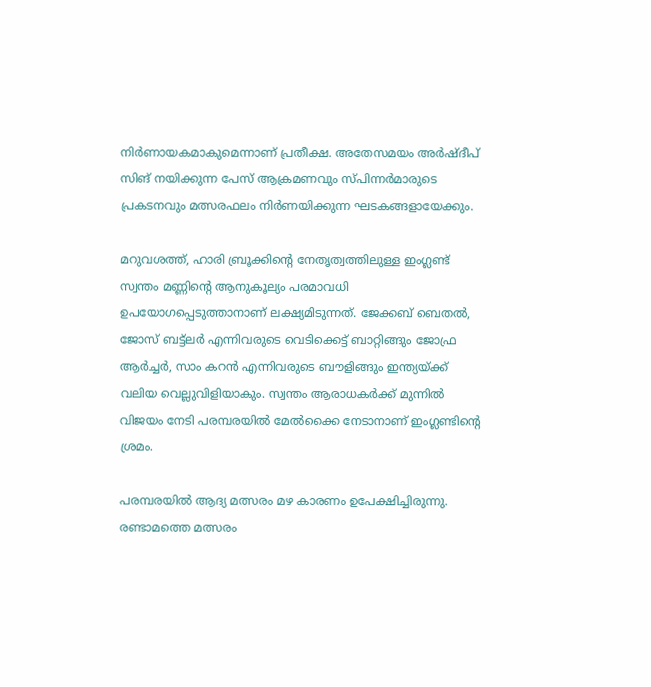നിര്‍ണായകമാകുമെന്നാണ് പ്രതീക്ഷ. അതേസമയം അര്‍ഷ്ദീപ് സിങ് നയിക്കുന്ന പേസ് ആക്രമണവും സ്പിന്നര്‍മാരുടെ പ്രകടനവും മത്സരഫലം നിര്‍ണയിക്കുന്ന ഘടകങ്ങളായേക്കും.

മറുവശത്ത്, ഹാരി ബ്രൂക്കിന്‍റെ നേതൃത്വത്തിലുള്ള ഇംഗ്ലണ്ട് സ്വന്തം മണ്ണിന്‍റെ ആനുകൂല്യം പരമാവധി ഉപയോഗപ്പെടുത്താനാണ് ലക്ഷ്യമിടുന്നത്. ജേക്കബ് ബെതല്‍, ജോസ് ബട്ട്‌ലര്‍ എന്നിവരുടെ വെടിക്കെട്ട് ബാറ്റിങ്ങും ജോഫ്ര ആര്‍ച്ചര്‍, സാം കറന്‍ എന്നിവരുടെ ബൗളിങ്ങും ഇന്ത്യയ്ക്ക് വലിയ വെല്ലുവിളിയാകും. സ്വന്തം ആരാധകര്‍ക്ക് മുന്നില്‍ വിജയം നേടി പരമ്പരയില്‍ മേല്‍ക്കൈ നേടാനാണ് ഇംഗ്ലണ്ടിന്‍റെ ശ്രമം.

പരമ്പരയില്‍ ആദ്യ മത്സരം മഴ കാരണം ഉപേക്ഷിച്ചിരുന്നു. രണ്ടാമത്തെ മത്സരം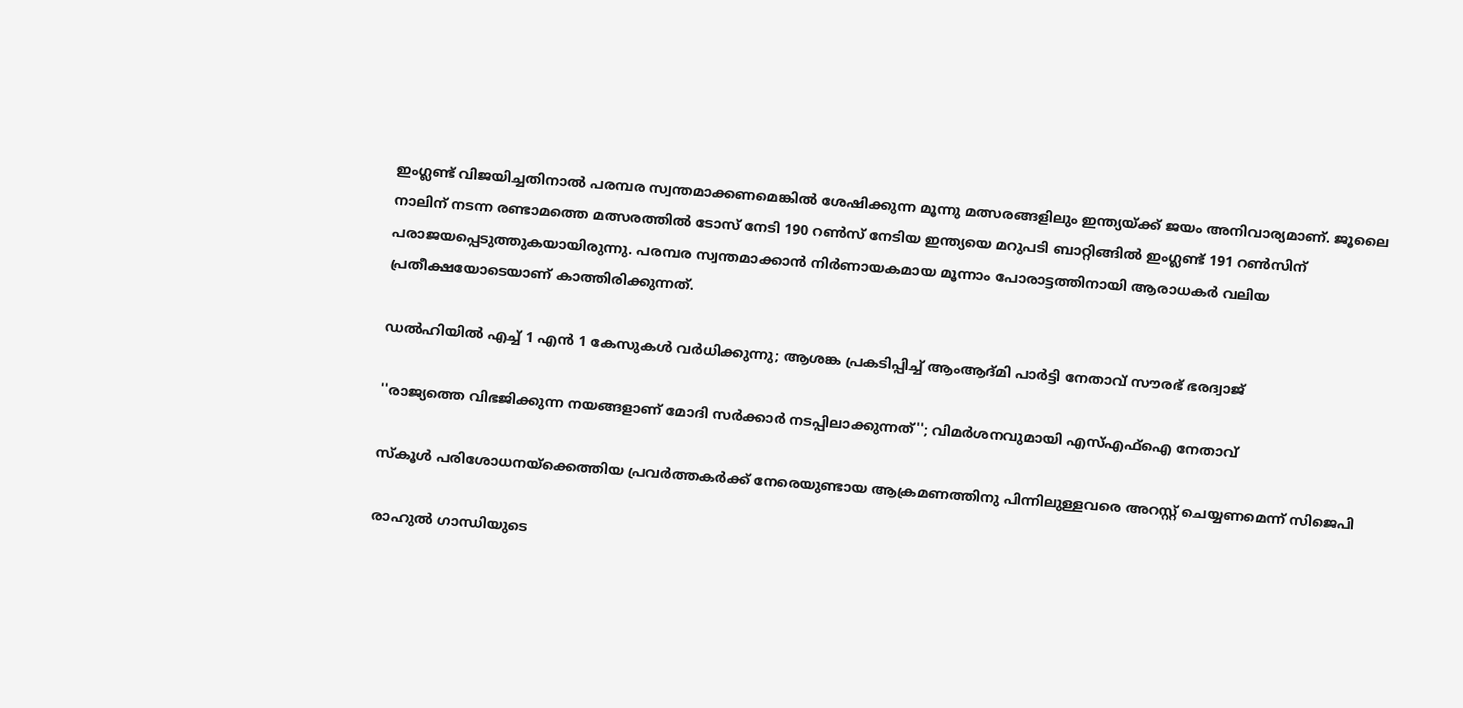ഇംഗ്ലണ്ട് വിജയിച്ചതിനാല്‍ പരമ്പര സ്വന്തമാക്കണമെങ്കില്‍ ശേഷിക്കുന്ന മൂന്നു മത്സരങ്ങളിലും ഇന്ത്യയ്ക്ക് ജയം അനിവാര്യമാണ്. ജൂലൈ നാലിന് നടന്ന രണ്ടാമത്തെ മത്സരത്തില്‍ ടോസ് നേടി 190 റണ്‍സ് നേടിയ ഇന്ത്യയെ മറുപടി ബാറ്റിങ്ങില്‍ ഇംഗ്ലണ്ട് 191 റണ്‍സിന് പരാജയപ്പെടുത്തുകയായിരുന്നു. പരമ്പര സ്വന്തമാക്കാന്‍ നിര്‍ണായകമായ മൂന്നാം പോരാട്ടത്തിനായി ആരാധകര്‍ വലിയ പ്രതീക്ഷയോടെയാണ് കാത്തിരിക്കുന്നത്.

ഡൽഹിയിൽ എച്ച് 1 എൻ 1 കേസുകൾ വർധിക്കുന്നു; ആശങ്ക പ്രകടിപ്പിച്ച് ആംആദ്മി പാർട്ടി നേതാവ് സൗരഭ് ഭരദ്വാജ്

''രാജ‍്യത്തെ വിഭജിക്കുന്ന നയങ്ങളാണ് മോദി സർക്കാർ നടപ്പിലാക്കുന്നത്''; വിമർശനവുമായി എസ്എഫ്ഐ നേതാവ്

സ്കൂൾ പരിശോധനയ്‌ക്കെത്തിയ പ്രവർത്തകർക്ക് നേരെയുണ്ടായ ആക്രമണത്തിനു പിന്നിലുള്ളവരെ അറസ്റ്റ് ചെയ്യണമെന്ന് സിജെപി

രാഹുൽ ഗാന്ധിയുടെ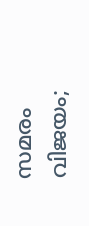സമരം വിജയം;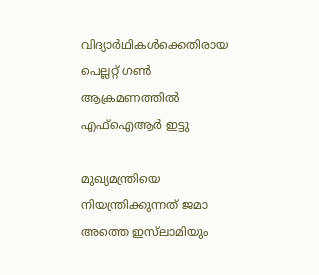വിദ‍്യാർഥികൾക്കെതിരായ പെല്ലറ്റ് ഗൺ ആക്രമണത്തിൽ എഫ്ഐആർ ഇട്ടു

മുഖ‍്യമന്ത്രിയെ നിയന്ത്രിക്കുന്നത് ജമാ അത്തെ ഇസ്‌ലാമിയും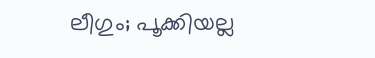ലീഗും; പൂക്കിയല്ല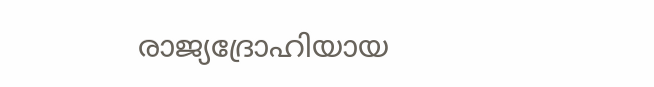രാജ‍്യദ്രോഹിയായ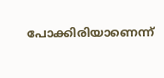പോക്കിരിയാണെന്ന്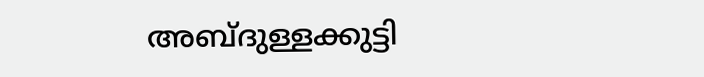അബ്ദുള്ളക്കുട്ടി